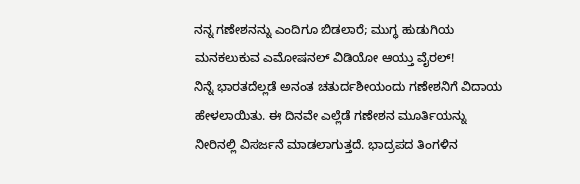ನನ್ನ ಗಣೇಶನನ್ನು ಎಂದಿಗೂ ಬಿಡಲಾರೆ; ಮುಗ್ಧ ಹುಡುಗಿಯ ಮನಕಲುಕುವ ಎಮೋಷನಲ್ ವಿಡಿಯೋ ಆಯ್ತು ವೈರಲ್!
ನಿನ್ನೆ ಭಾರತದೆಲ್ಲಡೆ ಅನಂತ ಚತುರ್ದಶೀಯಂದು ಗಣೇಶನಿಗೆ ವಿದಾಯ ಹೇಳಲಾಯಿತು. ಈ ದಿನವೇ ಎಲ್ಲೆಡೆ ಗಣೇಶನ ಮೂರ್ತಿಯನ್ನು ನೀರಿನಲ್ಲಿ ವಿಸರ್ಜನೆ ಮಾಡಲಾಗುತ್ತದೆ. ಭಾದ್ರಪದ ತಿಂಗಳಿನ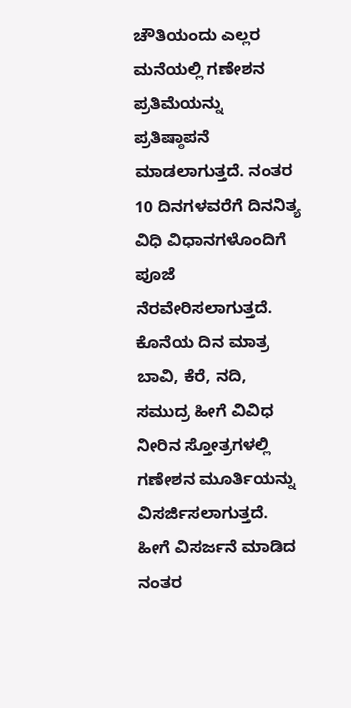ಚೌತಿಯಂದು ಎಲ್ಲರ ಮನೆಯಲ್ಲಿ ಗಣೇಶನ ಪ್ರತಿಮೆಯನ್ನು ಪ್ರತಿಷ್ಠಾಪನೆ ಮಾಡಲಾಗುತ್ತದೆ. ನಂತರ 10 ದಿನಗಳವರೆಗೆ ದಿನನಿತ್ಯ ವಿಧಿ ವಿಧಾನಗಳೊಂದಿಗೆ ಪೂಜೆ ನೆರವೇರಿಸಲಾಗುತ್ತದೆ. ಕೊನೆಯ ದಿನ ಮಾತ್ರ ಬಾವಿ, ಕೆರೆ, ನದಿ, ಸಮುದ್ರ ಹೀಗೆ ವಿವಿಧ ನೀರಿನ ಸ್ತೋತ್ರಗಳಲ್ಲಿ ಗಣೇಶನ ಮೂರ್ತಿಯನ್ನು ವಿಸರ್ಜಿಸಲಾಗುತ್ತದೆ. ಹೀಗೆ ವಿಸರ್ಜನೆ ಮಾಡಿದ ನಂತರ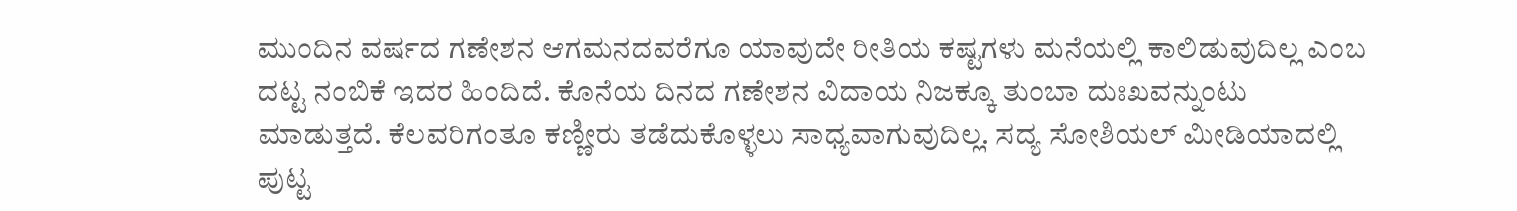ಮುಂದಿನ ವರ್ಷದ ಗಣೇಶನ ಆಗಮನದವರೆಗೂ ಯಾವುದೇ ರೀತಿಯ ಕಷ್ಟಗಳು ಮನೆಯಲ್ಲಿ ಕಾಲಿಡುವುದಿಲ್ಲ ಎಂಬ ದಟ್ಟ ನಂಬಿಕೆ ಇದರ ಹಿಂದಿದೆ. ಕೊನೆಯ ದಿನದ ಗಣೇಶನ ವಿದಾಯ ನಿಜಕ್ಕೂ ತುಂಬಾ ದುಃಖವನ್ನುಂಟು ಮಾಡುತ್ತದೆ. ಕೆಲವರಿಗಂತೂ ಕಣ್ಣೀರು ತಡೆದುಕೊಳ್ಳಲು ಸಾಧ್ಯವಾಗುವುದಿಲ್ಲ. ಸದ್ಯ ಸೋಶಿಯಲ್ ಮೀಡಿಯಾದಲ್ಲಿ ಪುಟ್ಟ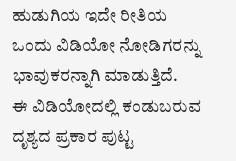ಹುಡುಗಿಯ ಇದೇ ರೀತಿಯ ಒಂದು ವಿಡಿಯೋ ನೋಡಿಗರನ್ನು ಭಾವುಕರನ್ನಾಗಿ ಮಾಡುತ್ತಿದೆ.
ಈ ವಿಡಿಯೋದಲ್ಲಿ ಕಂಡುಬರುವ ದೃಶ್ಯದ ಪ್ರಕಾರ ಪುಟ್ಟ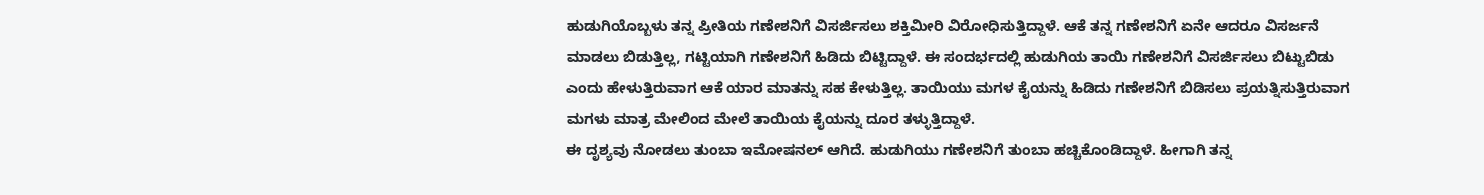ಹುಡುಗಿಯೊಬ್ಬಳು ತನ್ನ ಪ್ರೀತಿಯ ಗಣೇಶನಿಗೆ ವಿಸರ್ಜಿಸಲು ಶಕ್ತಿಮೀರಿ ವಿರೋಧಿಸುತ್ತಿದ್ದಾಳೆ. ಆಕೆ ತನ್ನ ಗಣೇಶನಿಗೆ ಏನೇ ಆದರೂ ವಿಸರ್ಜನೆ ಮಾಡಲು ಬಿಡುತ್ತಿಲ್ಲ, ಗಟ್ಟಿಯಾಗಿ ಗಣೇಶನಿಗೆ ಹಿಡಿದು ಬಿಟ್ಟಿದ್ದಾಳೆ. ಈ ಸಂದರ್ಭದಲ್ಲಿ ಹುಡುಗಿಯ ತಾಯಿ ಗಣೇಶನಿಗೆ ವಿಸರ್ಜಿಸಲು ಬಿಟ್ಟುಬಿಡು ಎಂದು ಹೇಳುತ್ತಿರುವಾಗ ಆಕೆ ಯಾರ ಮಾತನ್ನು ಸಹ ಕೇಳುತ್ತಿಲ್ಲ. ತಾಯಿಯು ಮಗಳ ಕೈಯನ್ನು ಹಿಡಿದು ಗಣೇಶನಿಗೆ ಬಿಡಿಸಲು ಪ್ರಯತ್ನಿಸುತ್ತಿರುವಾಗ ಮಗಳು ಮಾತ್ರ ಮೇಲಿಂದ ಮೇಲೆ ತಾಯಿಯ ಕೈಯನ್ನು ದೂರ ತಳ್ಳುತ್ತಿದ್ದಾಳೆ.
ಈ ದೃಶ್ಯವು ನೋಡಲು ತುಂಬಾ ಇಮೋಷನಲ್ ಆಗಿದೆ. ಹುಡುಗಿಯು ಗಣೇಶನಿಗೆ ತುಂಬಾ ಹಚ್ಚಿಕೊಂಡಿದ್ದಾಳೆ. ಹೀಗಾಗಿ ತನ್ನ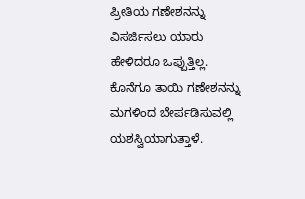ಪ್ರೀತಿಯ ಗಣೇಶನನ್ನು ವಿಸರ್ಜಿಸಲು ಯಾರು ಹೇಳಿದರೂ ಒಪ್ಪುತ್ತಿಲ್ಲ. ಕೊನೆಗೂ ತಾಯಿ ಗಣೇಶನನ್ನು ಮಗಳಿಂದ ಬೇರ್ಪಡಿಸುವಲ್ಲಿ ಯಶಸ್ವಿಯಾಗುತ್ತಾಳೆ.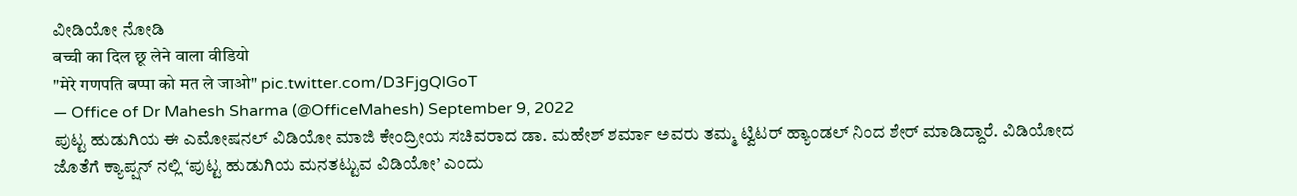ವೀಡಿಯೋ ನೋಡಿ
बच्ची का दिल छू लेने वाला वीडियो
"मेरे गणपति बप्पा को मत ले जाओ" pic.twitter.com/D3FjgQlGoT
— Office of Dr Mahesh Sharma (@OfficeMahesh) September 9, 2022
ಪುಟ್ಟ ಹುಡುಗಿಯ ಈ ಎಮೋಷನಲ್ ವಿಡಿಯೋ ಮಾಜಿ ಕೇಂದ್ರೀಯ ಸಚಿವರಾದ ಡಾ. ಮಹೇಶ್ ಶರ್ಮಾ ಅವರು ತಮ್ಮ ಟ್ವಿಟರ್ ಹ್ಯಾಂಡಲ್ ನಿಂದ ಶೇರ್ ಮಾಡಿದ್ದಾರೆ. ವಿಡಿಯೋದ ಜೊತೆಗೆ ಕ್ಯಾಪ್ಷನ್ ನಲ್ಲಿ ‘ಪುಟ್ಟ ಹುಡುಗಿಯ ಮನತಟ್ಟುವ ವಿಡಿಯೋ’ ಎಂದು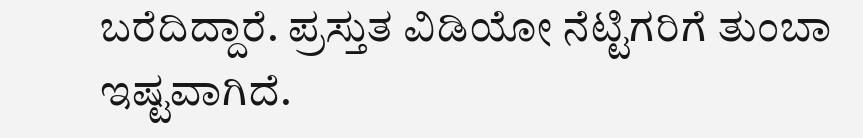ಬರೆದಿದ್ದಾರೆ. ಪ್ರಸ್ತುತ ವಿಡಿಯೋ ನೆಟ್ಟಿಗರಿಗೆ ತುಂಬಾ ಇಷ್ಟವಾಗಿದೆ.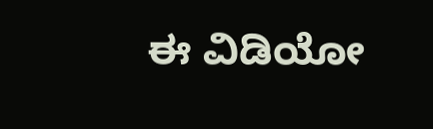ಈ ವಿಡಿಯೋ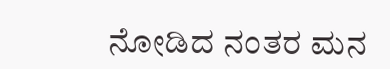ನೋಡಿದ ನಂತರ ಮನ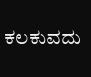ಕಲಕುವದು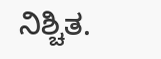ನಿಶ್ಚಿತ.